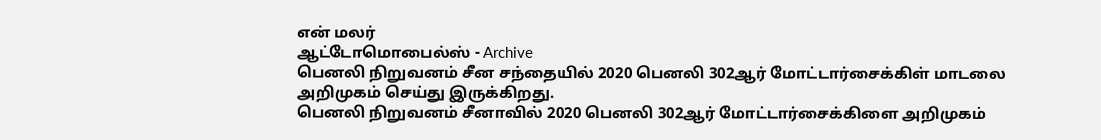என் மலர்
ஆட்டோமொபைல்ஸ் - Archive
பெனலி நிறுவனம் சீன சந்தையில் 2020 பெனலி 302ஆர் மோட்டார்சைக்கிள் மாடலை அறிமுகம் செய்து இருக்கிறது.
பெனலி நிறுவனம் சீனாவில் 2020 பெனலி 302ஆர் மோட்டார்சைக்கிளை அறிமுகம்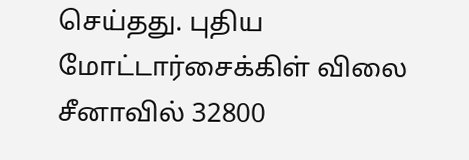செய்தது. புதிய மோட்டார்சைக்கிள் விலை சீனாவில் 32800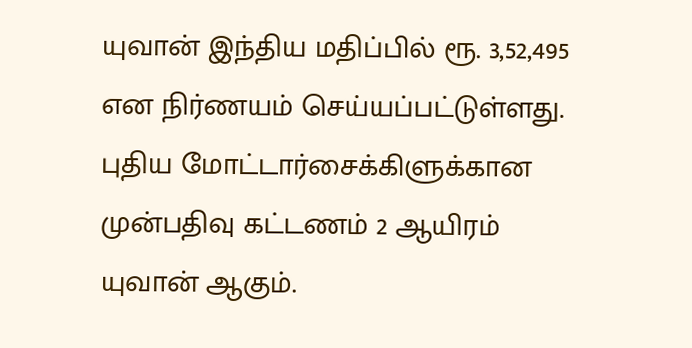யுவான் இந்திய மதிப்பில் ரூ. 3,52,495 என நிர்ணயம் செய்யப்பட்டுள்ளது.
புதிய மோட்டார்சைக்கிளுக்கான முன்பதிவு கட்டணம் 2 ஆயிரம் யுவான் ஆகும்.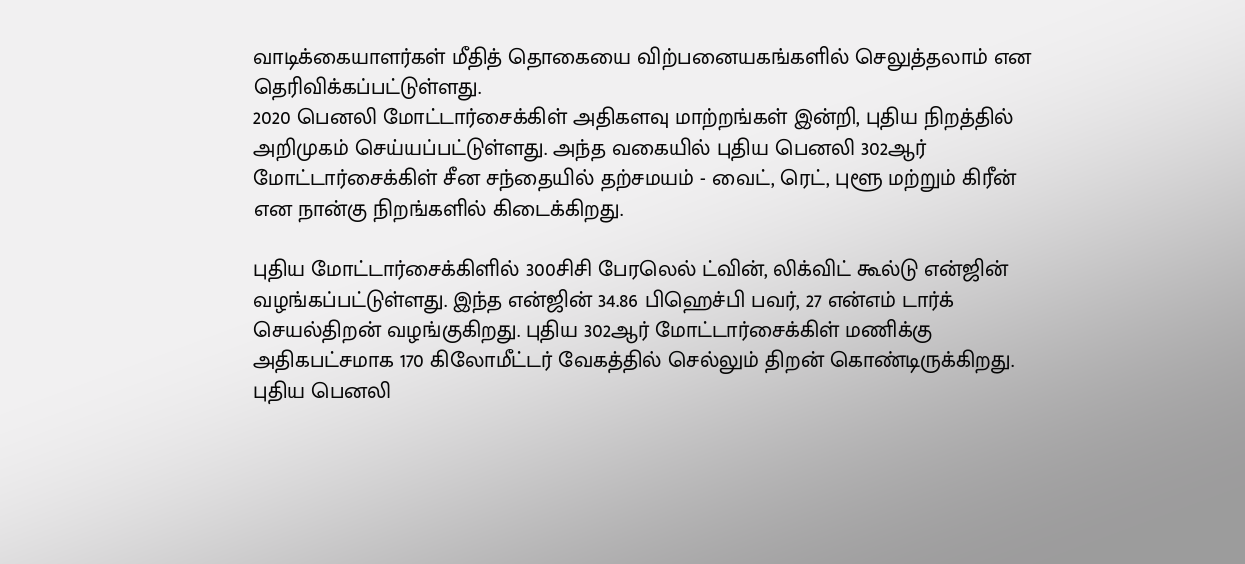வாடிக்கையாளர்கள் மீதித் தொகையை விற்பனையகங்களில் செலுத்தலாம் என தெரிவிக்கப்பட்டுள்ளது.
2020 பெனலி மோட்டார்சைக்கிள் அதிகளவு மாற்றங்கள் இன்றி, புதிய நிறத்தில் அறிமுகம் செய்யப்பட்டுள்ளது. அந்த வகையில் புதிய பெனலி 302ஆர் மோட்டார்சைக்கிள் சீன சந்தையில் தற்சமயம் - வைட், ரெட், புளூ மற்றும் கிரீன் என நான்கு நிறங்களில் கிடைக்கிறது.

புதிய மோட்டார்சைக்கிளில் 300சிசி பேரலெல் ட்வின், லிக்விட் கூல்டு என்ஜின் வழங்கப்பட்டுள்ளது. இந்த என்ஜின் 34.86 பிஹெச்பி பவர், 27 என்எம் டார்க் செயல்திறன் வழங்குகிறது. புதிய 302ஆர் மோட்டார்சைக்கிள் மணிக்கு அதிகபட்சமாக 170 கிலோமீட்டர் வேகத்தில் செல்லும் திறன் கொண்டிருக்கிறது.
புதிய பெனலி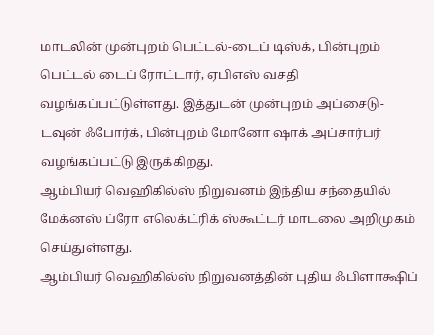மாடலின் முன்புறம் பெட்டல்-டைப் டிஸ்க், பின்புறம் பெட்டல் டைப் ரோட்டார், ஏபிஎஸ் வசதி வழங்கப்பட்டுள்ளது. இத்துடன் முன்புறம் அப்சைடு-டவுன் ஃபோர்க், பின்புறம் மோனோ ஷாக் அப்சார்பர் வழங்கப்பட்டு இருக்கிறது.
ஆம்பியர் வெஹிகில்ஸ் நிறுவனம் இந்திய சந்தையில் மேக்னஸ் ப்ரோ எலெக்ட்ரிக் ஸ்கூட்டர் மாடலை அறிமுகம் செய்துள்ளது.
ஆம்பியர் வெஹிகில்ஸ் நிறுவனத்தின் புதிய ஃபிளாக்ஷிப்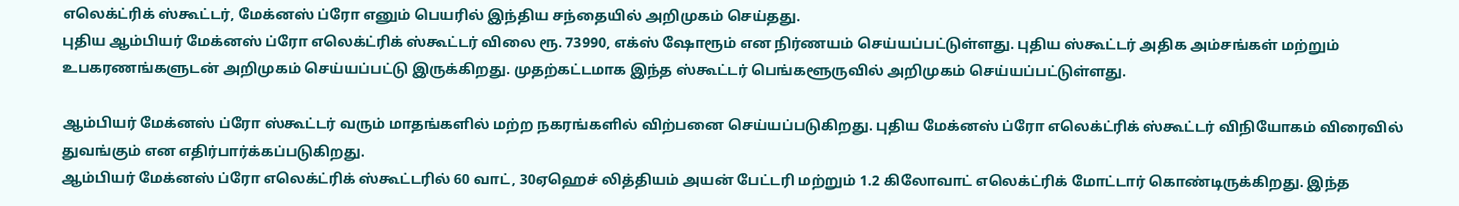எலெக்ட்ரிக் ஸ்கூட்டர், மேக்னஸ் ப்ரோ எனும் பெயரில் இந்திய சந்தையில் அறிமுகம் செய்தது.
புதிய ஆம்பியர் மேக்னஸ் ப்ரோ எலெக்ட்ரிக் ஸ்கூட்டர் விலை ரூ. 73990, எக்ஸ் ஷோரூம் என நிர்ணயம் செய்யப்பட்டுள்ளது. புதிய ஸ்கூட்டர் அதிக அம்சங்கள் மற்றும் உபகரணங்களுடன் அறிமுகம் செய்யப்பட்டு இருக்கிறது. முதற்கட்டமாக இந்த ஸ்கூட்டர் பெங்களூருவில் அறிமுகம் செய்யப்பட்டுள்ளது.

ஆம்பியர் மேக்னஸ் ப்ரோ ஸ்கூட்டர் வரும் மாதங்களில் மற்ற நகரங்களில் விற்பனை செய்யப்படுகிறது. புதிய மேக்னஸ் ப்ரோ எலெக்ட்ரிக் ஸ்கூட்டர் விநியோகம் விரைவில் துவங்கும் என எதிர்பார்க்கப்படுகிறது.
ஆம்பியர் மேக்னஸ் ப்ரோ எலெக்ட்ரிக் ஸ்கூட்டரில் 60 வாட், 30ஏஹெச் லித்தியம் அயன் பேட்டரி மற்றும் 1.2 கிலோவாட் எலெக்ட்ரிக் மோட்டார் கொண்டிருக்கிறது. இந்த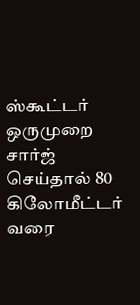ஸ்கூட்டர் ஒருமுறை சார்ஜ் செய்தால் 80 கிலோமீட்டர் வரை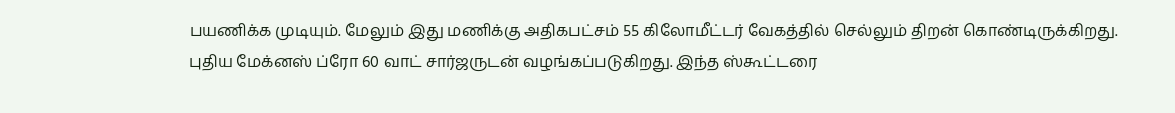பயணிக்க முடியும். மேலும் இது மணிக்கு அதிகபட்சம் 55 கிலோமீட்டர் வேகத்தில் செல்லும் திறன் கொண்டிருக்கிறது.
புதிய மேக்னஸ் ப்ரோ 60 வாட் சார்ஜருடன் வழங்கப்படுகிறது. இந்த ஸ்கூட்டரை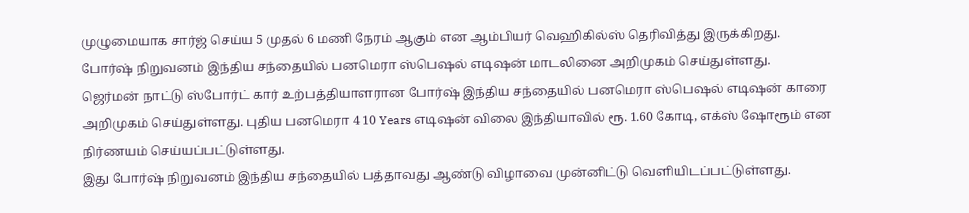முழுமையாக சார்ஜ் செய்ய 5 முதல் 6 மணி நேரம் ஆகும் என ஆம்பியர் வெஹிகில்ஸ் தெரிவித்து இருக்கிறது.
போர்ஷ் நிறுவனம் இந்திய சந்தையில் பனமெரா ஸ்பெஷல் எடிஷன் மாடலினை அறிமுகம் செய்துள்ளது.
ஜெர்மன் நாட்டு ஸ்போர்ட் கார் உற்பத்தியாளரான போர்ஷ் இந்திய சந்தையில் பனமெரா ஸ்பெஷல் எடிஷன் காரை அறிமுகம் செய்துள்ளது. புதிய பனமெரா 4 10 Years எடிஷன் விலை இந்தியாவில் ரூ. 1.60 கோடி, எக்ஸ் ஷோரூம் என நிர்ணயம் செய்யப்பட்டுள்ளது.
இது போர்ஷ் நிறுவனம் இந்திய சந்தையில் பத்தாவது ஆண்டு விழாவை முன்னிட்டு வெளியிடப்பட்டுள்ளது.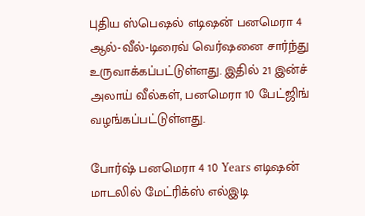புதிய ஸ்பெஷல் எடிஷன் பனமெரா 4 ஆல்-வீல்-டிரைவ் வெர்ஷனை சார்ந்து உருவாக்கப்பட்டுள்ளது. இதில் 21 இன்ச் அலாய் வீல்கள், பனமெரா 10 பேட்ஜிங் வழங்கப்பட்டுள்ளது.

போர்ஷ் பனமெரா 4 10 Years எடிஷன் மாடலில் மேட்ரிக்ஸ் எல்இடி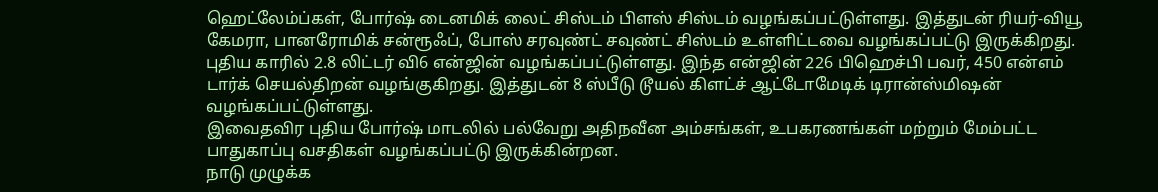ஹெட்லேம்ப்கள், போர்ஷ் டைனமிக் லைட் சிஸ்டம் பிளஸ் சிஸ்டம் வழங்கப்பட்டுள்ளது. இத்துடன் ரியர்-வியூ கேமரா, பானரோமிக் சன்ரூஃப், போஸ் சரவுண்ட் சவுண்ட் சிஸ்டம் உள்ளிட்டவை வழங்கப்பட்டு இருக்கிறது.
புதிய காரில் 2.8 லிட்டர் வி6 என்ஜின் வழங்கப்பட்டுள்ளது. இந்த என்ஜின் 226 பிஹெச்பி பவர், 450 என்எம் டார்க் செயல்திறன் வழங்குகிறது. இத்துடன் 8 ஸ்பீடு டூயல் கிளட்ச் ஆட்டோமேடிக் டிரான்ஸ்மிஷன் வழங்கப்பட்டுள்ளது.
இவைதவிர புதிய போர்ஷ் மாடலில் பல்வேறு அதிநவீன அம்சங்கள், உபகரணங்கள் மற்றும் மேம்பட்ட பாதுகாப்பு வசதிகள் வழங்கப்பட்டு இருக்கின்றன.
நாடு முழுக்க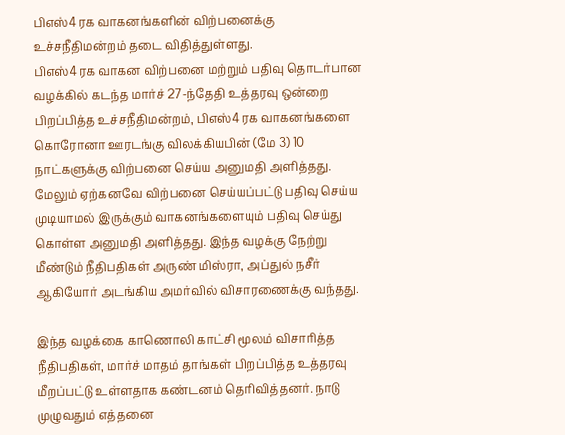பிஎஸ்4 ரக வாகனங்களின் விற்பனைக்கு உச்சநீதிமன்றம் தடை விதித்துள்ளது.
பிஎஸ்4 ரக வாகன விற்பனை மற்றும் பதிவு தொடர்பான வழக்கில் கடந்த மார்ச் 27-ந்தேதி உத்தரவு ஒன்றை பிறப்பித்த உச்சநீதிமன்றம், பிஎஸ்4 ரக வாகனங்களை கொரோனா ஊரடங்கு விலக்கியபின் (மே 3) 10 நாட்களுக்கு விற்பனை செய்ய அனுமதி அளித்தது.
மேலும் ஏற்கனவே விற்பனை செய்யப்பட்டு பதிவு செய்ய முடியாமல் இருக்கும் வாகனங்களையும் பதிவு செய்து கொள்ள அனுமதி அளித்தது. இந்த வழக்கு நேற்று மீண்டும் நீதிபதிகள் அருண் மிஸ்ரா, அப்துல் நசீர் ஆகியோர் அடங்கிய அமர்வில் விசாரணைக்கு வந்தது.

இந்த வழக்கை காணொலி காட்சி மூலம் விசாரித்த நீதிபதிகள், மார்ச் மாதம் தாங்கள் பிறப்பித்த உத்தரவு மீறப்பட்டு உள்ளதாக கண்டனம் தெரிவித்தனர். நாடு முழுவதும் எத்தனை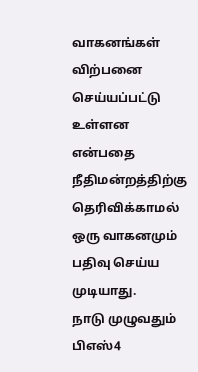வாகனங்கள் விற்பனை செய்யப்பட்டு உள்ளன என்பதை நீதிமன்றத்திற்கு தெரிவிக்காமல் ஒரு வாகனமும் பதிவு செய்ய முடியாது.
நாடு முழுவதும் பிஎஸ்4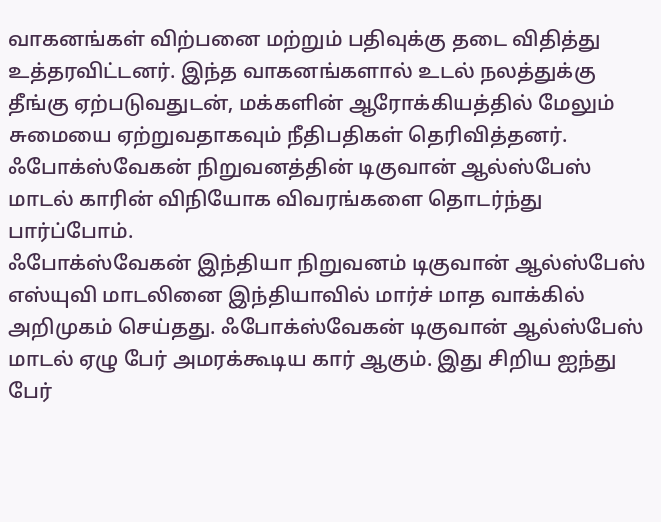வாகனங்கள் விற்பனை மற்றும் பதிவுக்கு தடை விதித்து உத்தரவிட்டனர். இந்த வாகனங்களால் உடல் நலத்துக்கு தீங்கு ஏற்படுவதுடன், மக்களின் ஆரோக்கியத்தில் மேலும் சுமையை ஏற்றுவதாகவும் நீதிபதிகள் தெரிவித்தனர்.
ஃபோக்ஸ்வேகன் நிறுவனத்தின் டிகுவான் ஆல்ஸ்பேஸ் மாடல் காரின் விநியோக விவரங்களை தொடர்ந்து பார்ப்போம்.
ஃபோக்ஸ்வேகன் இந்தியா நிறுவனம் டிகுவான் ஆல்ஸ்பேஸ் எஸ்யுவி மாடலினை இந்தியாவில் மார்ச் மாத வாக்கில் அறிமுகம் செய்தது. ஃபோக்ஸ்வேகன் டிகுவான் ஆல்ஸ்பேஸ் மாடல் ஏழு பேர் அமரக்கூடிய கார் ஆகும். இது சிறிய ஐந்து பேர்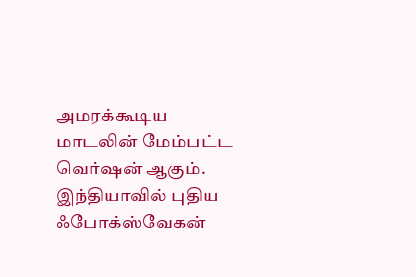அமரக்கூடிய மாடலின் மேம்பட்ட வெர்ஷன் ஆகும்.
இந்தியாவில் புதிய ஃபோக்ஸ்வேகன்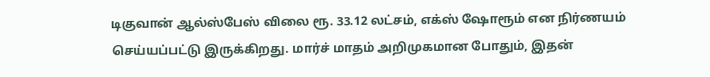டிகுவான் ஆல்ஸ்பேஸ் விலை ரூ. 33.12 லட்சம், எக்ஸ் ஷோரூம் என நிர்ணயம் செய்யப்பட்டு இருக்கிறது. மார்ச் மாதம் அறிமுகமான போதும், இதன்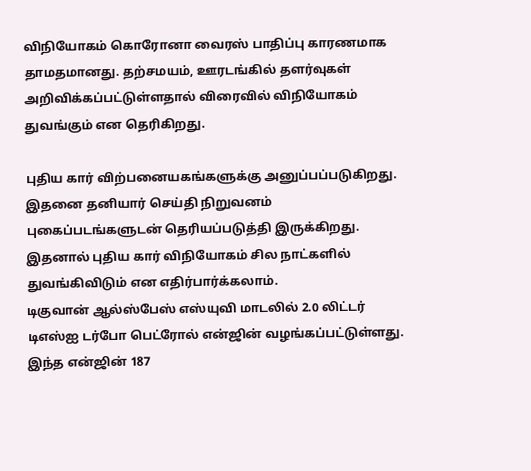விநியோகம் கொரோனா வைரஸ் பாதிப்பு காரணமாக தாமதமானது. தற்சமயம், ஊரடங்கில் தளர்வுகள் அறிவிக்கப்பட்டுள்ளதால் விரைவில் விநியோகம் துவங்கும் என தெரிகிறது.

புதிய கார் விற்பனையகங்களுக்கு அனுப்பப்படுகிறது. இதனை தனியார் செய்தி நிறுவனம் புகைப்படங்களுடன் தெரியப்படுத்தி இருக்கிறது. இதனால் புதிய கார் விநியோகம் சில நாட்களில் துவங்கிவிடும் என எதிர்பார்க்கலாம்.
டிகுவான் ஆல்ஸ்பேஸ் எஸ்யுவி மாடலில் 2.0 லிட்டர் டிஎஸ்ஐ டர்போ பெட்ரோல் என்ஜின் வழங்கப்பட்டுள்ளது. இந்த என்ஜின் 187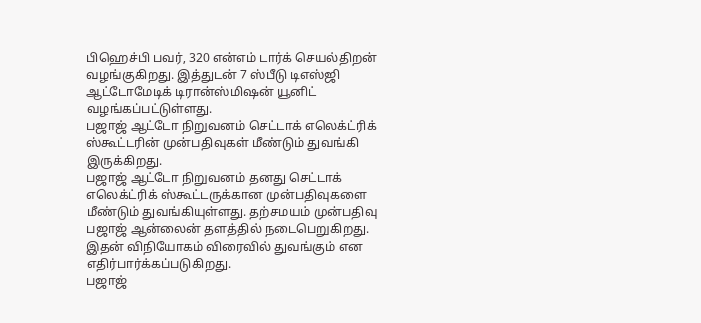பிஹெச்பி பவர், 320 என்எம் டார்க் செயல்திறன் வழங்குகிறது. இத்துடன் 7 ஸ்பீடு டிஎஸ்ஜி ஆட்டோமேடிக் டிரான்ஸ்மிஷன் யூனிட் வழங்கப்பட்டுள்ளது.
பஜாஜ் ஆட்டோ நிறுவனம் செட்டாக் எலெக்ட்ரிக் ஸ்கூட்டரின் முன்பதிவுகள் மீண்டும் துவங்கி இருக்கிறது.
பஜாஜ் ஆட்டோ நிறுவனம் தனது செட்டாக் எலெக்ட்ரிக் ஸ்கூட்டருக்கான முன்பதிவுகளை மீண்டும் துவங்கியுள்ளது. தற்சமயம் முன்பதிவு பஜாஜ் ஆன்லைன் தளத்தில் நடைபெறுகிறது. இதன் விநியோகம் விரைவில் துவங்கும் என எதிர்பார்க்கப்படுகிறது.
பஜாஜ்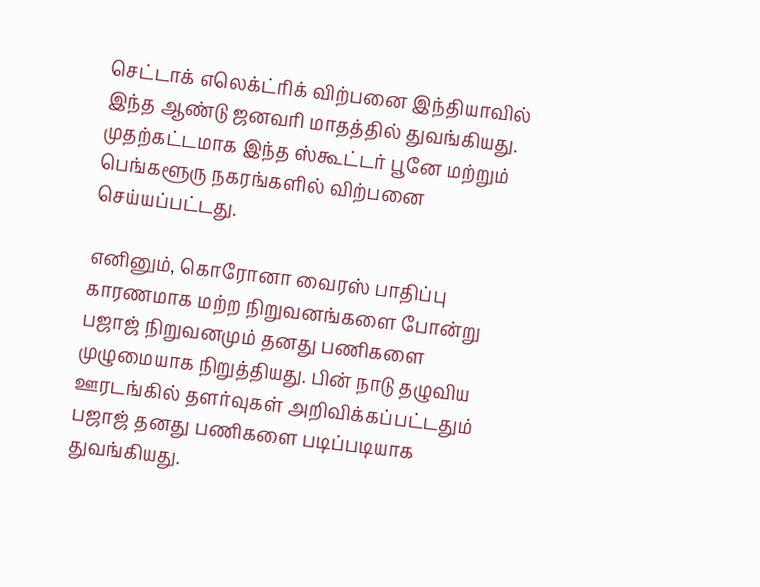செட்டாக் எலெக்ட்ரிக் விற்பனை இந்தியாவில் இந்த ஆண்டு ஜனவரி மாதத்தில் துவங்கியது. முதற்கட்டமாக இந்த ஸ்கூட்டர் பூனே மற்றும் பெங்களூரு நகரங்களில் விற்பனை செய்யப்பட்டது.

எனினும், கொரோனா வைரஸ் பாதிப்பு காரணமாக மற்ற நிறுவனங்களை போன்று பஜாஜ் நிறுவனமும் தனது பணிகளை முழுமையாக நிறுத்தியது. பின் நாடு தழுவிய ஊரடங்கில் தளர்வுகள் அறிவிக்கப்பட்டதும் பஜாஜ் தனது பணிகளை படிப்படியாக துவங்கியது.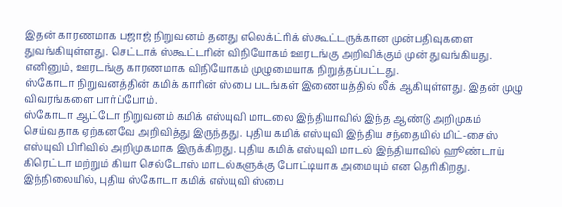இதன் காரணமாக பஜாஜ் நிறுவனம் தனது எலெக்ட்ரிக் ஸ்கூட்டருக்கான முன்பதிவுகளை துவங்கியுள்ளது. செட்டாக் ஸ்கூட்டரின் விநியோகம் ஊரடங்கு அறிவிக்கும் முன் துவங்கியது. எனினும், ஊரடங்கு காரணமாக விநியோகம் முழுமையாக நிறுத்தப்பட்டது.
ஸ்கோடா நிறுவனத்தின் கமிக் காரின் ஸ்பை படங்கள் இணையத்தில் லீக் ஆகியுள்ளது. இதன் முழு விவரங்களை பார்ப்போம்.
ஸ்கோடா ஆட்டோ நிறுவனம் கமிக் எஸ்யுவி மாடலை இந்தியாவில் இந்த ஆண்டு அறிமுகம் செய்வதாக ஏற்கனவே அறிவித்து இருந்தது. புதிய கமிக் எஸ்யுவி இந்திய சந்தையில் மிட்-சைஸ் எஸ்யுவி பிரிவில் அறிமுகமாக இருக்கிறது. புதிய கமிக் எஸ்யுவி மாடல் இந்தியாவில் ஹூண்டாய் கிரெட்டா மற்றும் கியா செல்டோஸ் மாடல்களுக்கு போட்டியாக அமையும் என தெரிகிறது.
இந்நிலையில், புதிய ஸ்கோடா கமிக் எஸ்யுவி ஸ்பை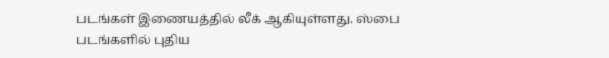படங்கள் இணையத்தில் லீக் ஆகியுள்ளது. ஸ்பை படங்களில் புதிய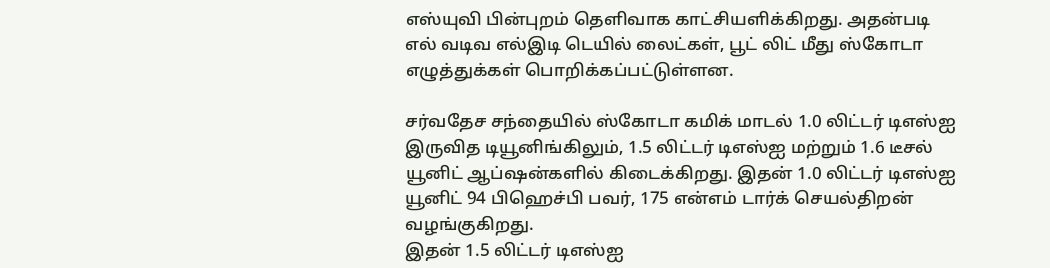எஸ்யுவி பின்புறம் தெளிவாக காட்சியளிக்கிறது. அதன்படி எல் வடிவ எல்இடி டெயில் லைட்கள், பூட் லிட் மீது ஸ்கோடா எழுத்துக்கள் பொறிக்கப்பட்டுள்ளன.

சர்வதேச சந்தையில் ஸ்கோடா கமிக் மாடல் 1.0 லிட்டர் டிஎஸ்ஐ இருவித டியூனிங்கிலும், 1.5 லிட்டர் டிஎஸ்ஐ மற்றும் 1.6 டீசல் யூனிட் ஆப்ஷன்களில் கிடைக்கிறது. இதன் 1.0 லிட்டர் டிஎஸ்ஐ யூனிட் 94 பிஹெச்பி பவர், 175 என்எம் டார்க் செயல்திறன் வழங்குகிறது.
இதன் 1.5 லிட்டர் டிஎஸ்ஐ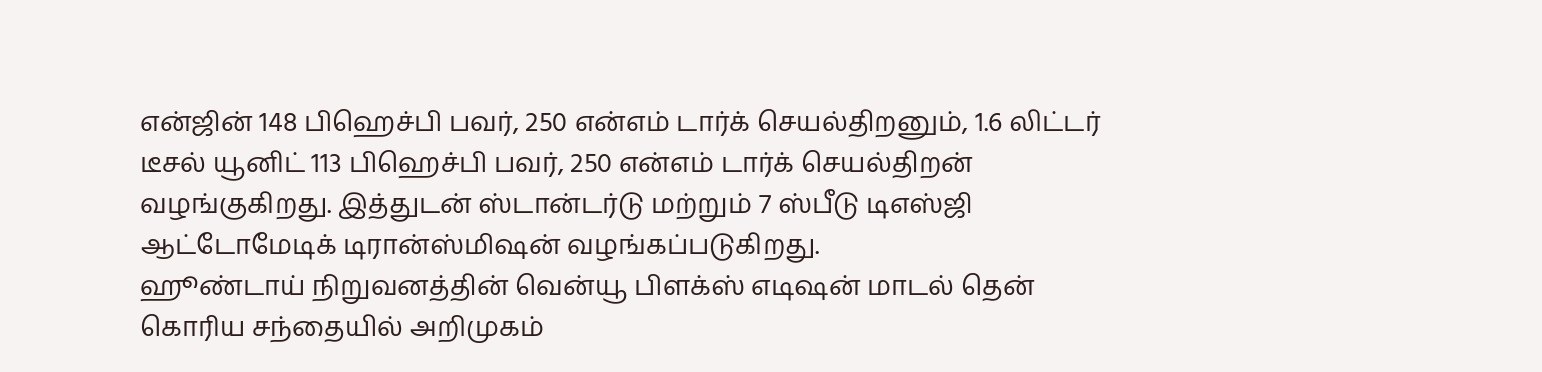என்ஜின் 148 பிஹெச்பி பவர், 250 என்எம் டார்க் செயல்திறனும், 1.6 லிட்டர் டீசல் யூனிட் 113 பிஹெச்பி பவர், 250 என்எம் டார்க் செயல்திறன் வழங்குகிறது. இத்துடன் ஸ்டான்டர்டு மற்றும் 7 ஸ்பீடு டிஎஸ்ஜி ஆட்டோமேடிக் டிரான்ஸ்மிஷன் வழங்கப்படுகிறது.
ஹூண்டாய் நிறுவனத்தின் வென்யூ பிளக்ஸ் எடிஷன் மாடல் தென் கொரிய சந்தையில் அறிமுகம்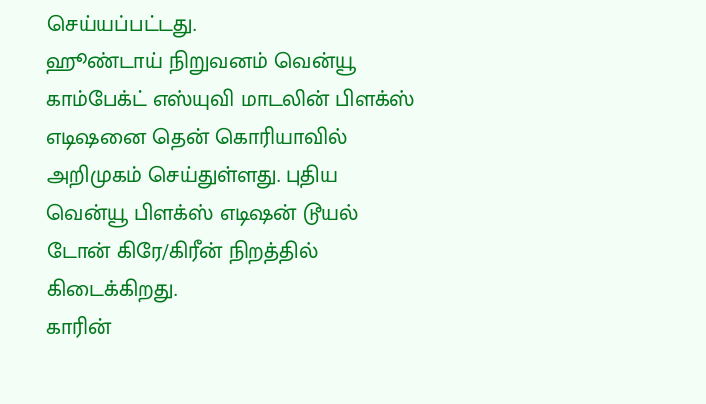செய்யப்பட்டது.
ஹூண்டாய் நிறுவனம் வென்யூ காம்பேக்ட் எஸ்யுவி மாடலின் பிளக்ஸ் எடிஷனை தென் கொரியாவில் அறிமுகம் செய்துள்ளது. புதிய வென்யூ பிளக்ஸ் எடிஷன் டூயல் டோன் கிரே/கிரீன் நிறத்தில் கிடைக்கிறது.
காரின்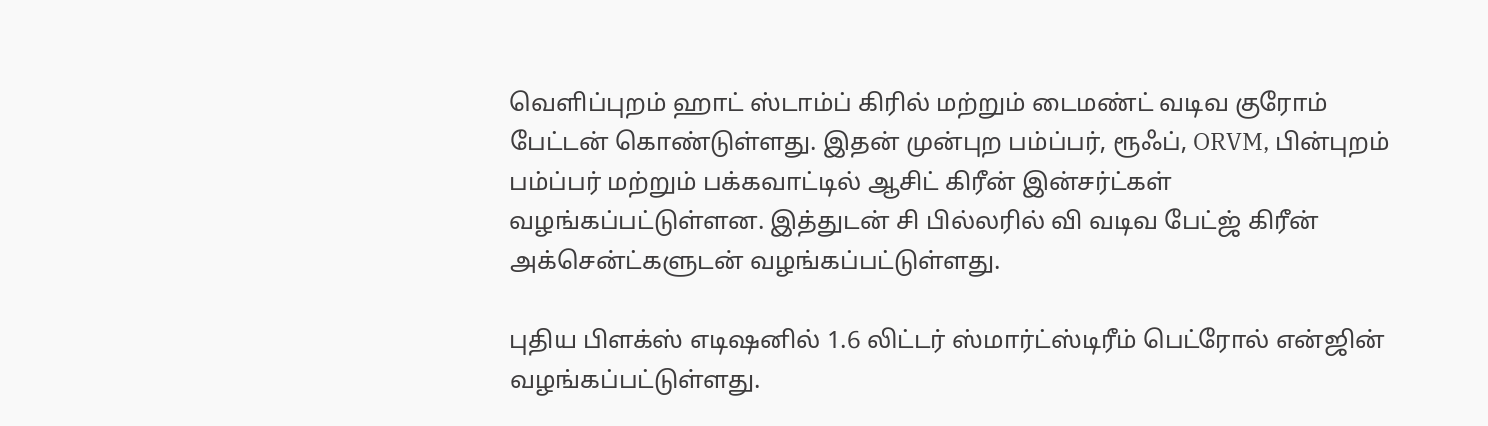வெளிப்புறம் ஹாட் ஸ்டாம்ப் கிரில் மற்றும் டைமண்ட் வடிவ குரோம் பேட்டன் கொண்டுள்ளது. இதன் முன்புற பம்ப்பர், ரூஃப், ORVM, பின்புறம் பம்ப்பர் மற்றும் பக்கவாட்டில் ஆசிட் கிரீன் இன்சர்ட்கள் வழங்கப்பட்டுள்ளன. இத்துடன் சி பில்லரில் வி வடிவ பேட்ஜ் கிரீன் அக்சென்ட்களுடன் வழங்கப்பட்டுள்ளது.

புதிய பிளக்ஸ் எடிஷனில் 1.6 லிட்டர் ஸ்மார்ட்ஸ்டிரீம் பெட்ரோல் என்ஜின் வழங்கப்பட்டுள்ளது.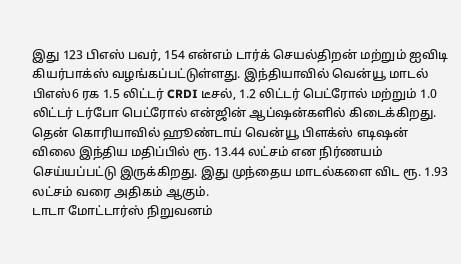இது 123 பிஎஸ் பவர், 154 என்எம் டார்க் செயல்திறன் மற்றும் ஐவிடி கியர்பாக்ஸ் வழங்கப்பட்டுள்ளது. இந்தியாவில் வென்யூ மாடல் பிஎஸ்6 ரக 1.5 லிட்டர் CRDI டீசல், 1.2 லிட்டர் பெட்ரோல் மற்றும் 1.0 லிட்டர் டர்போ பெட்ரோல் என்ஜின் ஆப்ஷன்களில் கிடைக்கிறது.
தென் கொரியாவில் ஹூண்டாய் வென்யூ பிளக்ஸ் எடிஷன் விலை இந்திய மதிப்பில் ரூ. 13.44 லட்சம் என நிர்ணயம் செய்யப்பட்டு இருக்கிறது. இது முந்தைய மாடல்களை விட ரூ. 1.93 லட்சம் வரை அதிகம் ஆகும்.
டாடா மோட்டார்ஸ் நிறுவனம்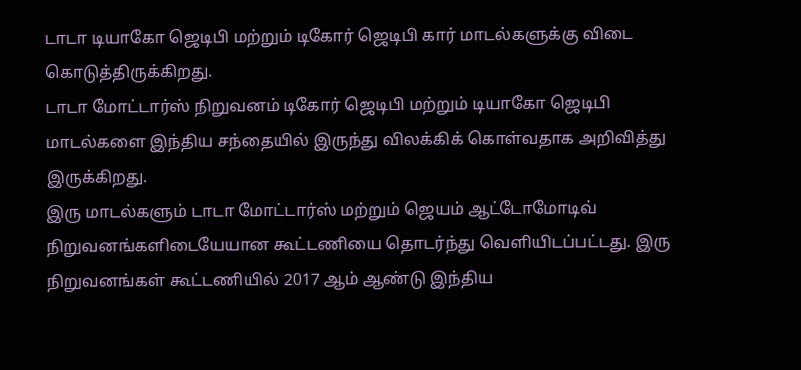டாடா டியாகோ ஜெடிபி மற்றும் டிகோர் ஜெடிபி கார் மாடல்களுக்கு விடை கொடுத்திருக்கிறது.
டாடா மோட்டார்ஸ் நிறுவனம் டிகோர் ஜெடிபி மற்றும் டியாகோ ஜெடிபி மாடல்களை இந்திய சந்தையில் இருந்து விலக்கிக் கொள்வதாக அறிவித்து இருக்கிறது.
இரு மாடல்களும் டாடா மோட்டார்ஸ் மற்றும் ஜெயம் ஆட்டோமோடிவ் நிறுவனங்களிடையேயான கூட்டணியை தொடர்ந்து வெளியிடப்பட்டது. இரு நிறுவனங்கள் கூட்டணியில் 2017 ஆம் ஆண்டு இந்திய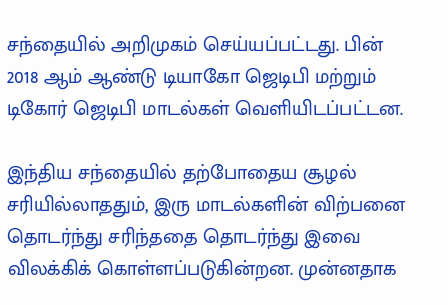சந்தையில் அறிமுகம் செய்யப்பட்டது. பின் 2018 ஆம் ஆண்டு டியாகோ ஜெடிபி மற்றும் டிகோர் ஜெடிபி மாடல்கள் வெளியிடப்பட்டன.

இந்திய சந்தையில் தற்போதைய சூழல் சரியில்லாததும், இரு மாடல்களின் விற்பனை தொடர்ந்து சரிந்ததை தொடர்ந்து இவை விலக்கிக் கொள்ளப்படுகின்றன. முன்னதாக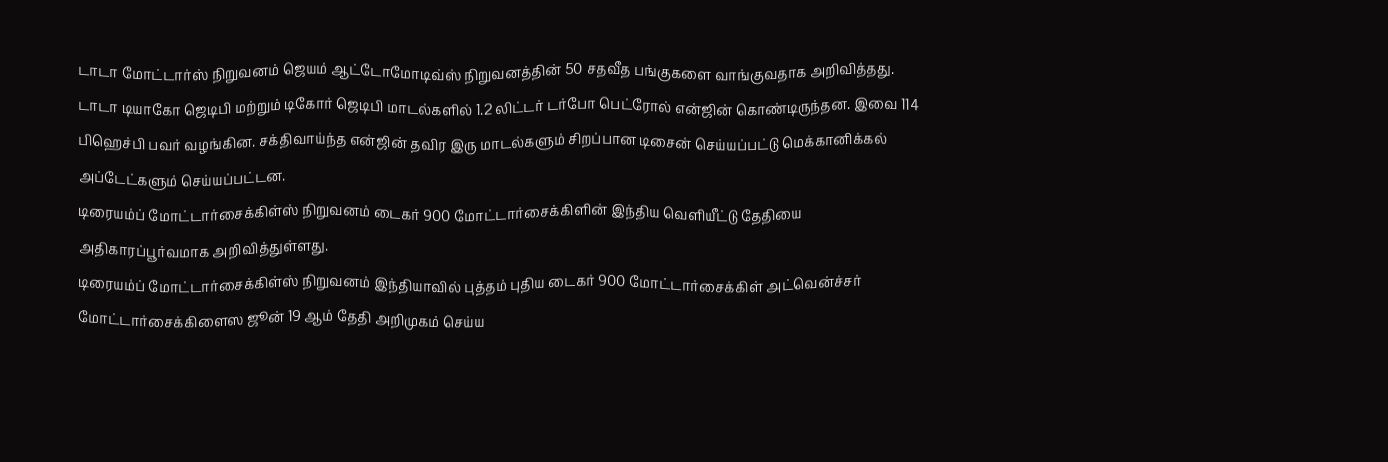டாடா மோட்டார்ஸ் நிறுவனம் ஜெயம் ஆட்டோமோடிவ்ஸ் நிறுவனத்தின் 50 சதவீத பங்குகளை வாங்குவதாக அறிவித்தது.
டாடா டியாகோ ஜெடிபி மற்றும் டிகோர் ஜெடிபி மாடல்களில் 1.2 லிட்டர் டர்போ பெட்ரோல் என்ஜின் கொண்டிருந்தன. இவை 114 பிஹெச்பி பவர் வழங்கின. சக்திவாய்ந்த என்ஜின் தவிர இரு மாடல்களும் சிறப்பான டிசைன் செய்யப்பட்டு மெக்கானிக்கல் அப்டேட்களும் செய்யப்பட்டன.
டிரையம்ப் மோட்டார்சைக்கிள்ஸ் நிறுவனம் டைகர் 900 மோட்டார்சைக்கிளின் இந்திய வெளியீட்டு தேதியை அதிகாரப்பூர்வமாக அறிவித்துள்ளது.
டிரையம்ப் மோட்டார்சைக்கிள்ஸ் நிறுவனம் இந்தியாவில் புத்தம் புதிய டைகர் 900 மோட்டார்சைக்கிள் அட்வென்ச்சர் மோட்டார்சைக்கிளைஸ ஜூன் 19 ஆம் தேதி அறிமுகம் செய்ய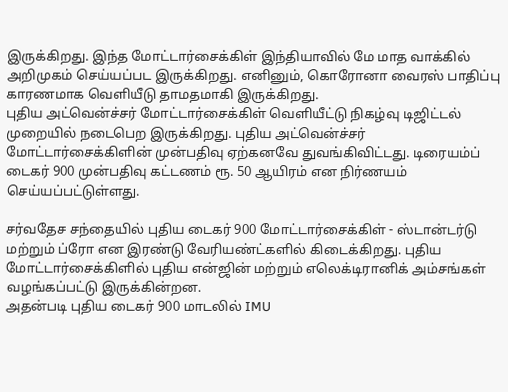இருக்கிறது. இந்த மோட்டார்சைக்கிள் இந்தியாவில் மே மாத வாக்கில் அறிமுகம் செய்யப்பட இருக்கிறது. எனினும், கொரோனா வைரஸ் பாதிப்பு காரணமாக வெளியீடு தாமதமாகி இருக்கிறது.
புதிய அட்வென்ச்சர் மோட்டார்சைக்கிள் வெளியீட்டு நிகழ்வு டிஜிட்டல் முறையில் நடைபெற இருக்கிறது. புதிய அட்வென்ச்சர் மோட்டார்சைக்கிளின் முன்பதிவு ஏற்கனவே துவங்கிவிட்டது. டிரையம்ப் டைகர் 900 முன்பதிவு கட்டணம் ரூ. 50 ஆயிரம் என நிர்ணயம் செய்யப்பட்டுள்ளது.

சர்வதேச சந்தையில் புதிய டைகர் 900 மோட்டார்சைக்கிள் - ஸ்டான்டர்டு மற்றும் ப்ரோ என இரண்டு வேரியண்ட்களில் கிடைக்கிறது. புதிய மோட்டார்சைக்கிளில் புதிய என்ஜின் மற்றும் எலெக்டிரானிக் அம்சங்கள் வழங்கப்பட்டு இருக்கின்றன.
அதன்படி புதிய டைகர் 900 மாடலில் IMU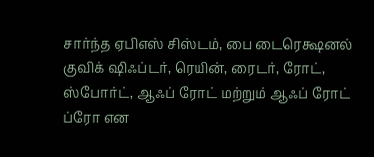சார்ந்த ஏபிஎஸ் சிஸ்டம், பை டைரெக்ஷனல் குவிக் ஷிஃப்டர், ரெயின், ரைடர், ரோட், ஸ்போர்ட், ஆஃப் ரோட் மற்றும் ஆஃப் ரோட் ப்ரோ என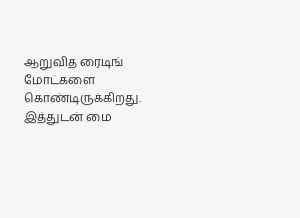ஆறுவித ரைடிங் மோட்களை கொண்டிருக்கிறது. இத்துடன் மை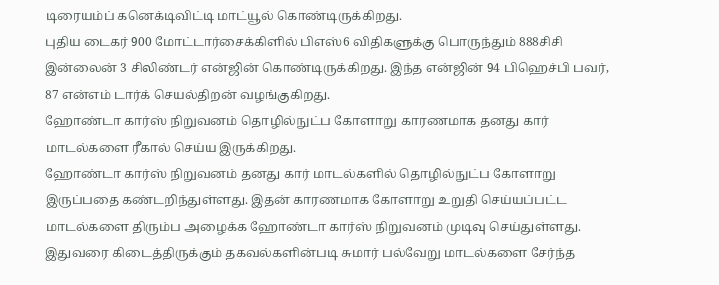டிரையம்ப் கனெக்டிவிட்டி மாட்யூல் கொண்டிருக்கிறது.
புதிய டைகர் 900 மோட்டார்சைக்கிளில் பிஎஸ்6 விதிகளுக்கு பொருந்தும் 888சிசி இன்லைன் 3 சிலிண்டர் என்ஜின் கொண்டிருக்கிறது. இந்த என்ஜின் 94 பிஹெச்பி பவர், 87 என்எம் டார்க் செயல்திறன் வழங்குகிறது.
ஹோண்டா கார்ஸ் நிறுவனம் தொழில்நுட்ப கோளாறு காரணமாக தனது கார் மாடல்களை ரீகால் செய்ய இருக்கிறது.
ஹோண்டா கார்ஸ் நிறுவனம் தனது கார் மாடல்களில் தொழில்நுட்ப கோளாறு இருப்பதை கண்டறிந்துள்ளது. இதன் காரணமாக கோளாறு உறுதி செய்யப்பட்ட மாடல்களை திரும்ப அழைக்க ஹோண்டா கார்ஸ் நிறுவனம் முடிவு செய்துள்ளது.
இதுவரை கிடைத்திருக்கும் தகவல்களின்படி சுமார் பல்வேறு மாடல்களை சேர்ந்த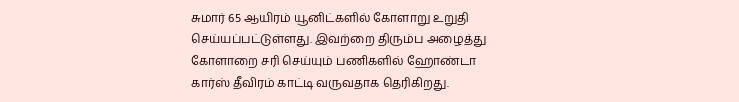சுமார் 65 ஆயிரம் யூனிட்களில் கோளாறு உறுதி செய்யப்பட்டுள்ளது. இவற்றை திரும்ப அழைத்து கோளாறை சரி செய்யும் பணிகளில் ஹோண்டா கார்ஸ் தீவிரம் காட்டி வருவதாக தெரிகிறது.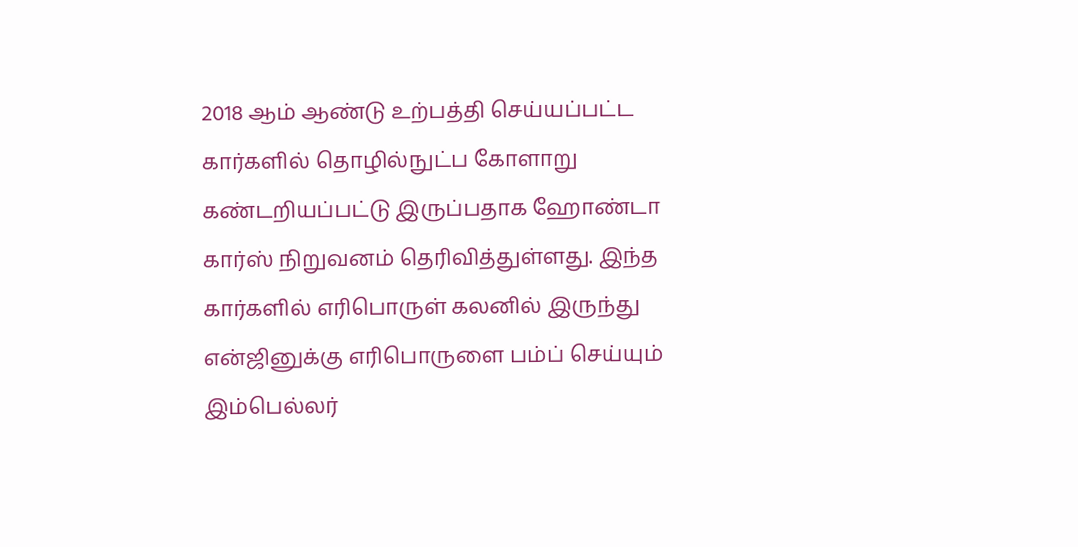2018 ஆம் ஆண்டு உற்பத்தி செய்யப்பட்ட கார்களில் தொழில்நுட்ப கோளாறு கண்டறியப்பட்டு இருப்பதாக ஹோண்டா கார்ஸ் நிறுவனம் தெரிவித்துள்ளது. இந்த கார்களில் எரிபொருள் கலனில் இருந்து என்ஜினுக்கு எரிபொருளை பம்ப் செய்யும் இம்பெல்லர்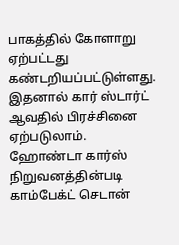பாகத்தில் கோளாறு ஏற்பட்டது கண்டறியப்பட்டுள்ளது. இதனால் கார் ஸ்டார்ட் ஆவதில் பிரச்சினை ஏற்படுலாம்.
ஹோண்டா கார்ஸ் நிறுவனத்தின்படி காம்பேக்ட் செடான்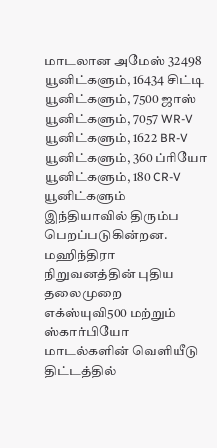மாடலான அமேஸ் 32498 யூனிட்களும், 16434 சிட்டி யூனிட்களும், 7500 ஜாஸ் யூனிட்களும், 7057 WR-V யூனிட்களும், 1622 BR-V யூனிட்களும், 360 ப்ரியோ யூனிட்களும், 180 CR-V யூனிட்களும் இந்தியாவில் திரும்ப பெறப்படுகின்றன.
மஹிந்திரா நிறுவனத்தின் புதிய தலைமுறை எக்ஸ்யுவி500 மற்றும் ஸ்கார்பியோ மாடல்களின் வெளியீடு திட்டத்தில்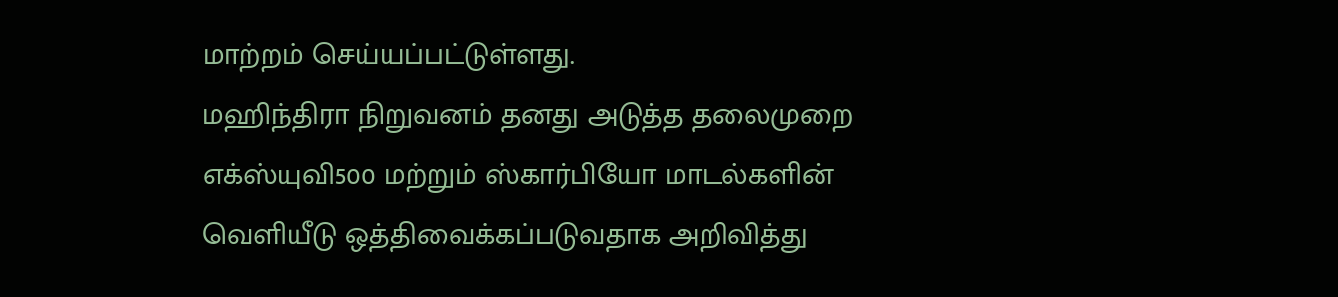மாற்றம் செய்யப்பட்டுள்ளது.
மஹிந்திரா நிறுவனம் தனது அடுத்த தலைமுறை எக்ஸ்யுவி500 மற்றும் ஸ்கார்பியோ மாடல்களின் வெளியீடு ஒத்திவைக்கப்படுவதாக அறிவித்து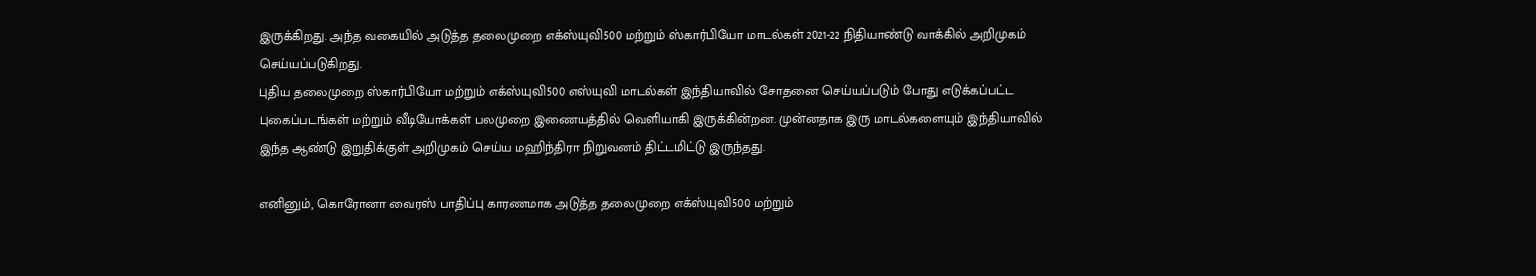இருக்கிறது. அந்த வகையில் அடுத்த தலைமுறை எக்ஸ்யுவி500 மற்றும் ஸ்கார்பியோ மாடல்கள் 2021-22 நிதியாண்டு வாக்கில் அறிமுகம் செய்யப்படுகிறது.
புதிய தலைமுறை ஸ்கார்பியோ மற்றும் எக்ஸ்யுவி500 எஸ்யுவி மாடல்கள் இந்தியாவில் சோதனை செய்யப்படும் போது எடுக்கப்பட்ட புகைப்படங்கள் மற்றும் வீடியோக்கள் பலமுறை இணையத்தில் வெளியாகி இருக்கின்றன. முன்னதாக இரு மாடல்களையும் இந்தியாவில் இந்த ஆண்டு இறுதிக்குள் அறிமுகம் செய்ய மஹிந்திரா நிறுவனம் திட்டமிட்டு இருந்தது.

எனினும், கொரோனா வைரஸ் பாதிப்பு காரணமாக அடுத்த தலைமுறை எக்ஸ்யுவி500 மற்றும்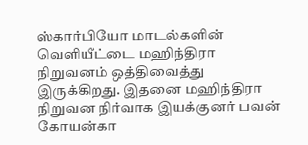ஸ்கார்பியோ மாடல்களின் வெளியீட்டை மஹிந்திரா நிறுவனம் ஒத்திவைத்து இருக்கிறது. இதனை மஹிந்திரா நிறுவன நிர்வாக இயக்குனர் பவன் கோயன்கா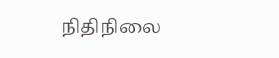நிதிநிலை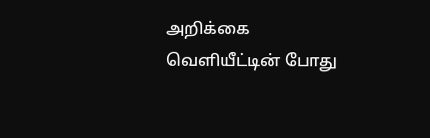அறிக்கை வெளியீட்டின் போது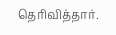தெரிவித்தார்.